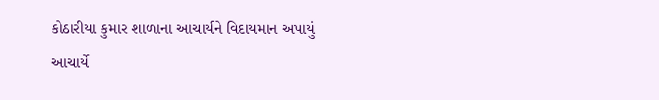કોઠારીયા કુમાર શાળાના આચાર્યને વિદાયમાન અપાયું
આચાર્યે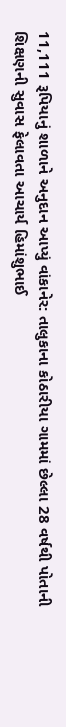11,111 રૂપિયાનું શાળાને અનુદાન આપ્યું વાંકાનેર: તાલુકાના કોઠારીયા ગામમાં છેલ્લા 28 વર્ષથી પોતાની શિક્ષણની સુવાસ ફેલાવતા આચાર્ય હિમાંશુભાઈ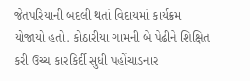જેતપરિયાની બદલી થતાં વિદાયમાં કાર્યક્રમ યોજાયો હતો. કોઠારીયા ગામની બે પેઢીને શિક્ષિત કરી ઉચ્ચ કારકિર્દી સુધી પહોંચાડનાર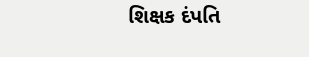શિક્ષક દંપતિ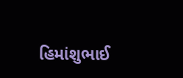હિમાંશુભાઈ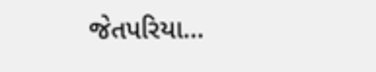જેતપરિયા…